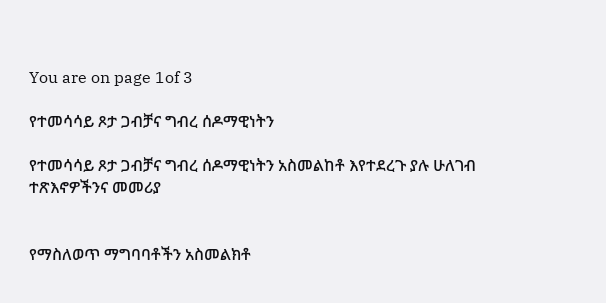You are on page 1of 3

የተመሳሳይ ጾታ ጋብቻና ግብረ ሰዶማዊነትን

የተመሳሳይ ጾታ ጋብቻና ግብረ ሰዶማዊነትን አስመልከቶ እየተደረጉ ያሉ ሁለገብ ተጽእኖዎችንና መመሪያ


የማስለወጥ ማግባባቶችን አስመልክቶ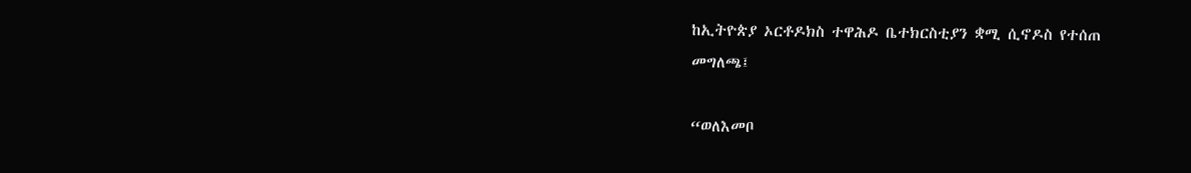ከኢትዮጵያ ኦርቶዶክስ ተዋሕዶ ቤተክርስቲያን ቋሚ ሲኖዶስ የተሰጠ
መግለጫ፤

“ወለእመቦ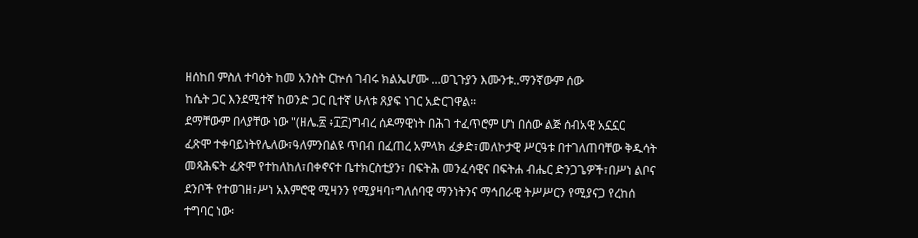ዘሰከበ ምስለ ተባዕት ከመ አንስት ርኵሰ ገብሩ ክልኤሆሙ …ወጊጉያን እሙንቱ..ማንኛውም ሰው
ከሴት ጋር እንደሚተኛ ከወንድ ጋር ቢተኛ ሁለቱ ጸያፍ ነገር አድርገዋል።
ደማቸውም በላያቸው ነው "(ዘሌ.፳ ፥፲፫)ግብረ ሰዶማዊነት በሕገ ተፈጥሮም ሆነ በሰው ልጅ ሰብአዊ አኗኗር
ፈጽሞ ተቀባይነትየሌለው፣ዓለምንበልዩ ጥበብ በፈጠረ አምላክ ፈቃድ፣መለኮታዊ ሥርዓቱ በተገለጠባቸው ቅዱሳት
መጻሕፍት ፈጽሞ የተከለከለ፣በቀኖናተ ቤተክርስቲያን፣ በፍትሕ መንፈሳዊና በፍትሐ ብሔር ድንጋጌዎች፣በሥነ ልቦና
ደንቦች የተወገዘ፣ሥነ አእምሮዊ ሚዛንን የሚያዛባ፣ግለሰባዊ ማንነትንና ማኅበራዊ ትሥሥርን የሚያናጋ የረከሰ
ተግባር ነው፡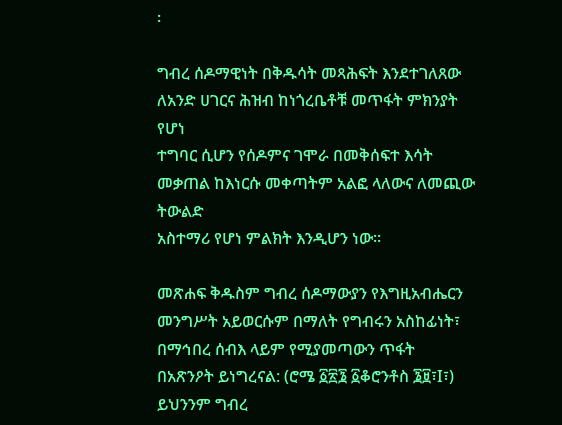፡

ግብረ ሰዶማዊነት በቅዱሳት መጻሕፍት እንደተገለጸው ለአንድ ሀገርና ሕዝብ ከነጎረቤቶቹ መጥፋት ምክንያት የሆነ
ተግባር ሲሆን የሰዶምና ገሞራ በመቅሰፍተ እሳት መቃጠል ከእነርሱ መቀጣትም አልፎ ላለውና ለመጪው ትውልድ
አስተማሪ የሆነ ምልክት እንዲሆን ነው።

መጽሐፍ ቅዱስም ግብረ ሰዶማውያን የእግዚአብሔርን መንግሥት አይወርሱም በማለት የግብሩን አስከፊነት፣
በማኅበረ ሰብእ ላይም የሚያመጣውን ጥፋት
በአጽንዖት ይነግረናል: (ሮሜ ፩፳፮ ፩ቆሮንቶስ ፮፱፣I፣)
ይህንንም ግብረ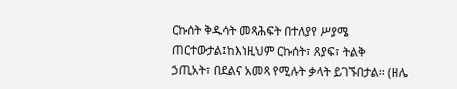ርኩሰት ቅዱሳት መጻሕፍት በተለያየ ሥያሜ ጠርተውታል፤ከእነዚህም ርኩሰት፣ ጸያፍ፣ ትልቅ
ኃጢአት፣ በደልና አመጻ የሚሉት ቃላት ይገኙበታል፡፡ (ዘሌ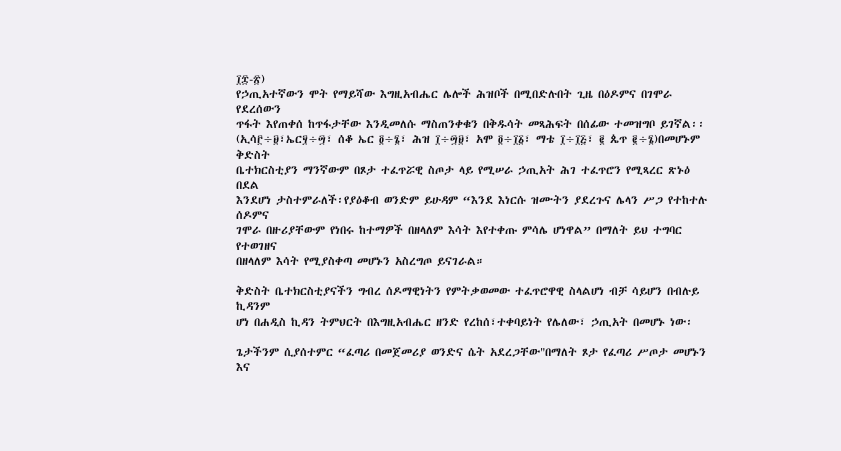፲፰-፳)
የኃጢአተኛውን ሞት የማይሻው እግዚአብሔር ሌሎች ሕዝቦች በሚበድሉበት ጊዜ በዕዶምና በገሞራ የደረሰውን
ጥፋት እየጠቀሰ ከጥፋታቸው እንዲመለሱ ማስጠንቀቁን በቅዱሳት መጻሕፍት በሰፊው ተመዝግቦ ይገኛል፡፡
(ኢሳ፫÷፱፣ኤር፶÷፵፣ ሰቆ ኤር ፬÷፮፣ ሕዝ ፲÷፵፱፣ አሞ ፬÷፲፩፣ ማቴ ፲÷፲፭፣ ፪ ጴጥ ፪÷፮)በመሆኑም ቅድስት
ቤተክርስቲያን ማንኛውም በጾታ ተፈጥሯዊ ስጦታ ላይ የሚሠራ ኃጢአት ሕገ ተፈጥሮን የሚጻረር ጽኑዕ በደል
እንደሆነ ታስተምራለች፡የያዕቆብ ወንድም ይሁዳም “እንደ እነርሱ ዝሙትን ያደረጉና ሌላን ሥጋ የተከተሉ ሰዶምና
ገሞራ በዙሪያቸውም የነበሩ ከተማዎች በዘላለም እሳት እየተቀጡ ምሳሌ ሆነዋል” በማለት ይህ ተግባር የተወገዘና
በዘላለም እሳት የሚያስቀጣ መሆኑን አስረግጦ ይናገራል።

ቅድስት ቤተክርስቲያናችን ግብረ ሰዶማዊነትን የምትቃወመው ተፈጥሮዋዊ ስላልሆነ ብቻ ሳይሆን በብሉይ ኪዳንም
ሆነ በሐዲስ ኪዳን ትምህርት በእግዚአብሔር ዘንድ የረከሰ፣ተቀባይነት የሌለው፣ ኃጢአት በመሆኑ ነው፡

ጌታችንም ሲያሰተምር “ፈጣሪ በመጀመሪያ ወንድና ሴት አደረጋቸው"በማለት ጾታ የፈጣሪ ሥጦታ መሆኑን እና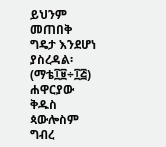ይህንም መጠበቅ ግዴታ እንደሆነ ያስረዳል፡ (ማቴ፲፱÷፲፭) ሐዋርያው ቅዱስ ጳውሎስም ግብረ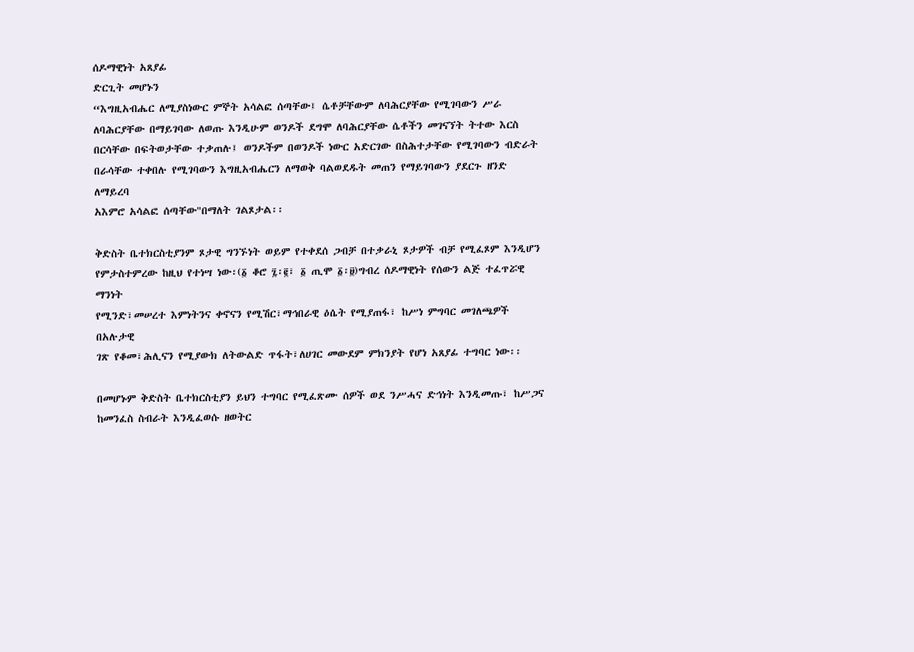ሰዶማዊነት አጸያፊ
ድርጊት መሆኑን
“እግዚአብሔር ለሚያስነውር ምኞት አሳልፎ ሰጣቸው፤ ሴቶቻቸውም ለባሕርያቸው የሚገባውን ሥራ
ለባሕርያቸው በማይገባው ለወጡ እንዲሁም ወንዶች ደግሞ ለባሕርያቸው ሴቶችን መገናኘት ትተው እርስ
በርሳቸው በፍትወታቸው ተቃጠሉ፤ ወንዶችም በወንዶች ነውር አድርገው በስሕተታቸው የሚገባውን ብድራት
በራሳቸው ተቀበሉ የሚገባውን እግዚአብሔርን ለማወቅ ባልወደዱት መጠን የማይገባውን ያደርጉ ዘንድ ለማይረባ
አእምሮ አሳልፎ ሰጣቸው"በማለት ገልጾታል፡፡

ቅድስት ቤተክርስቲያንም ጾታዊ ግንኙነት ወይም የተቀደሰ ጋብቻ በተቃራኒ ጾታዎች ብቻ የሚፈጾም እንዲሆን
የምታስተምረው ከዚህ የተነሣ ነው፡(፩ ቆሮ ፯፡፪፣ ፩ ጢሞ ፩፡፱)ግብረ ሰዶማዊነት የሰውን ልጅ ተፈጥሯዊ ማንነት
የሚንድ፣መሠረተ እምነትንና ቀኖናን የሚሽር፣ማኅበራዊ ዕሴት የሚያጠፋ፣ ከሥነ ምግባር መገለጫዎች በአሉታዊ
ገጽ የቆመ፣ሕሊናን የሚያውክ ለትውልድ ጥፋት፣ለሀገር መውደም ምክንያት የሆነ አጸያፊ ተግባር ነው፡፡

በመሆኑም ቅድስት ቤተክርስቲያን ይህን ተግባር የሚፈጽሙ ሰዎች ወደ ንሥሓና ድኅነት እንዲመጡ፣ ከሥጋና
ከመንፈስ ስብራት እንዲፈወሱ ዘወትር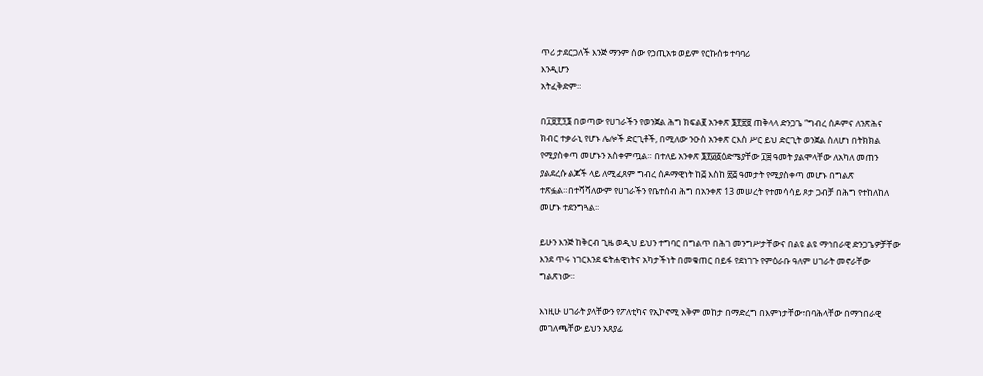ጥሪ ታደርጋለች እንጅ ማንም ሰው የኃጢአቱ ወይም የርኩሰቱ ተባባሪ
እንዲሆን
አትፈቅድም።

በ፲፱፻፺፮ በወጣው የሀገራችን የወንጀል ሕግ ክፍል፪ አንቀጽ ፮፻፳፱ ጠቅላላ ድንጋጌ “ግብረ ሰዶምና ለንጽሕና
ክብር ተቃራኒ የሆኑ ሌሎች ድርጊቶች, በሚለው ንዑስ አንቀጽ ርእስ ሥር ይህ ድርጊት ወንጀል ስለሆነ በትክክል
የሚያስቀጣ መሆኑን አስቀምጧል። በተለይ አንቀጽ ፮፻፴፩ዕድሜያቸው ፲፰ ዓመት ያልሞላቸው ለአካለ መጠን
ያልደረሱ ልጆች ላይ ለሚፈጸም ግብረ ሰዶማዊነት ከ፭ እስከ ፳፭ ዓመታት የሚያስቀጣ መሆኑ በግልጽ
ተጽፏል።በተሻሻለውም የሀገራችን የቤተሰብ ሕግ በአንቀጽ 13 መሠረት የተመሳሳይ ጾታ ጋብቻ በሕግ የተከለከለ
መሆኑ ተደንግጓል፡፡

ይሁን እንጅ ከቅርብ ጊዜ ወዲህ ይህን ተግባር በግልጥ በሕገ መንግሥታቸውና በልዩ ልዩ ማኅበራዊ ድንጋጌዎቻቸው
እንደ ጥሩ ነገርእንደ ፍትሐዊነትና አካታችነት በመቁጠር በይፋ የደነገጉ የምዕራቡ ዓለም ሀገራት መኖራቸው
ግልጽነው።

እነዚሁ ሀገራት ያላቸውን የፖለቲካና የኢኮኖሚ አቅም መከታ በማድረግ በእምነታቸው፣በባሕላቸው በማኀበራዊ
መገለጫቸው ይህን አጸያፊ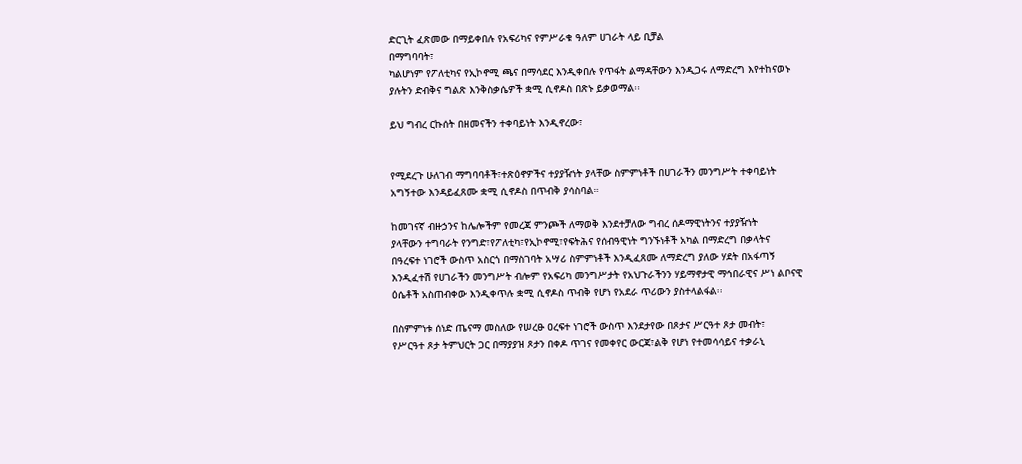ድርጊት ፈጽመው በማይቀበሉ የአፍሪካና የምሥራቁ ዓለም ሀገራት ላይ ቢቻል
በማግባባት፣
ካልሆነም የፖለቲካና የኢኮኖሚ ጫና በማሳደር እንዲቀበሉ የጥፋት ልማዳቸውን እንዲጋሩ ለማድረግ እየተከናወኑ
ያሉትን ድብቅና ግልጽ እንቅስቃሴዎች ቋሚ ሲኖዶስ በጽኑ ይቃወማል፡፡

ይህ ግብረ ርኩሰት በዘመናችን ተቀባይነት እንዲኖረው፣


የሚደረጉ ሁለገብ ማግባባቶች፣ተጽዕኖዎችና ተያያዥነት ያላቸው ስምምነቶች በሀገራችን መንግሥት ተቀባይነት
አግኝተው እንዳይፈጸሙ ቋሚ ሲኖዶስ በጥብቅ ያሳስባል።

ከመገናኛ ብዙኃንና ከሌሎችም የመረጃ ምንጮች ለማወቅ እንደተቻለው ግብረ ሰዶማዊነትንና ተያያዥነት
ያላቸውን ተግባራት የንግድ፣የፖለቲካ፣የኢኮኖሚ፣የፍትሕና የሰብዓዊነት ግንኙነቶች አካል በማድረግ በቃላትና
በዓረፍተ ነገሮች ውስጥ አስርጎ በማስገባት አሣሪ ስምምነቶች እንዲፈጸሙ ለማድረግ ያለው ሃደት በአፋጣኝ
እንዲፈተሽ የሀገራችን መንግሥት ብሎም የአፍሪካ መንግሥታት የአህጉራችንን ሃይማኖታዊ ማኅበራዊና ሥነ ልቦናዊ
ዕሴቶች አስጠብቀው እንዲቀጥሉ ቋሚ ሲኖዶስ ጥብቅ የሆነ የአደራ ጥሪውን ያስተላልፋል፡፡

በስምምነቱ ሰነድ ጤናማ መስለው የሠረፁ ዐረፍተ ነገሮች ውስጥ እንደታየው በጾታና ሥርዓተ ጾታ መብት፣
የሥርዓተ ጾታ ትምህርት ጋር በማያያዝ ጾታን በቀዶ ጥገና የመቀየር ውርጃ፣ልቅ የሆነ የተመሳሳይና ተቃራኒ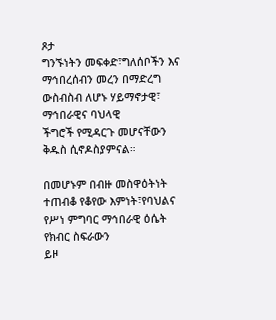ጾታ
ግንኙነትን መፍቀድ፣ግለሰቦችን እና ማኅበረሰብን መረን በማድረግ ውስብስብ ለሆኑ ሃይማኖታዊ፣ ማኅበራዊና ባህላዊ
ችግሮች የሚዳርጉ መሆናቸውን ቅዱስ ሲኖዶስያምናል።

በመሆኑም በብዙ መስዋዕትነት ተጠብቆ የቆየው እምነት፣የባህልና የሥነ ምግባር ማኅበራዊ ዕሴት የክብር ስፍራውን
ይዞ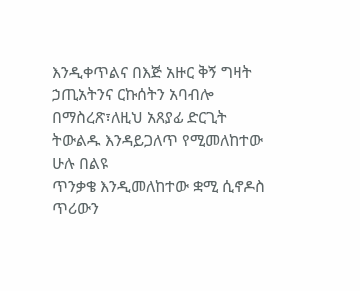እንዲቀጥልና በእጅ አዙር ቅኝ ግዛት
ኃጢአትንና ርኩሰትን አባብሎ በማስረጽ፣ለዚህ አጸያፊ ድርጊት ትውልዱ እንዳይጋለጥ የሚመለከተው ሁሉ በልዩ
ጥንቃቄ እንዲመለከተው ቋሚ ሲኖዶስ ጥሪውን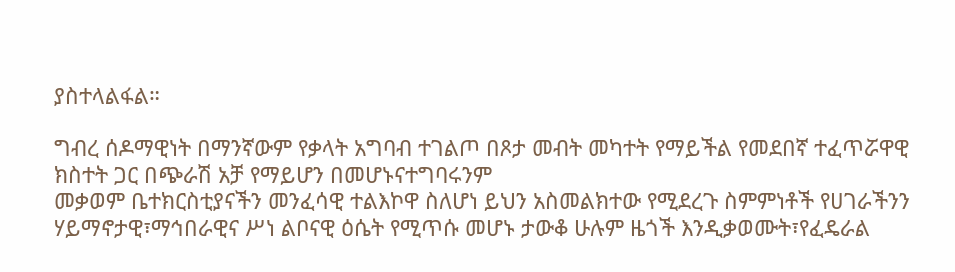ያስተላልፋል።

ግብረ ሰዶማዊነት በማንኛውም የቃላት አግባብ ተገልጦ በጾታ መብት መካተት የማይችል የመደበኛ ተፈጥሯዋዊ
ክስተት ጋር በጭራሽ አቻ የማይሆን በመሆኑናተግባሩንም
መቃወም ቤተክርስቲያናችን መንፈሳዊ ተልእኮዋ ስለሆነ ይህን አስመልክተው የሚደረጉ ስምምነቶች የሀገራችንን
ሃይማኖታዊ፣ማኅበራዊና ሥነ ልቦናዊ ዕሴት የሚጥሱ መሆኑ ታውቆ ሁሉም ዜጎች እንዲቃወሙት፣የፈዴራል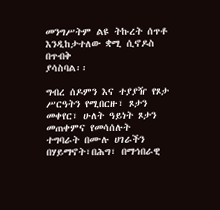መንግሥትም ልዩ ትኩረት ሰጥቶ እንዲከታተለው ቋሚ ሲኖዶስ በጥብቅ
ያሳስባል፡፡

ግብረ ሰዶምን እና ተያያዥ የጾታ ሥርዓትን የሚበርዙ፣ ጾታን መቀየር፣ ሁለት ዓይነት ጾታን መጠቀምና የመሳሰሉት
ተግባራት በሙሉ ሀገራችን በሃይማኖት፣በሕግ፣ በማኅበራዊ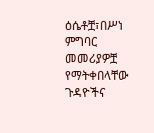ዕሴቶቿ፣በሥነ ምግባር መመሪያዎቿ የማትቀበላቸው
ጉዳዮችና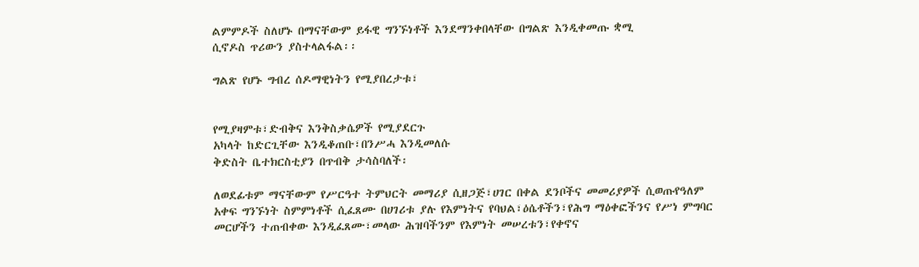ልምምዶች ስለሆኑ በማናቸውም ይፋዊ ግንኙነቶች እንደማንቀበላቸው በግልጽ እንዲቀመጡ ቋሚ
ሲኖዶስ ጥሪውን ያስተላልፋል፡፡

ግልጽ የሆኑ ግብረ ሰዶማዊነትን የሚያበረታቱ፣


የሚያዛምቱ፣ድብቅና እንቅስቃሴዎች የሚያደርጉ
አካላት ከድርጊቸው እንዲቆጠቡ፣በንሥሓ እንዲመለሱ
ቅድስት ቤተክርስቲያን በጥብቅ ታሳስባለች፡

ለወደፊቱም ማናቸውም የሥርዓተ ትምህርት መማሪያ ሲዘጋጅ፣ሀገር በቀል ደንቦችና መመሪያዎች ሲወጡየዓለም
አቀፍ ግንኙነት ስምምነቶች ሲፈጸሙ በሀገሪቱ ያሉ የእምነትና የባህል፣ዕሴቶችን፣የሕግ ማዕቀፎችንና የሥነ ምግባር
መርሆችን ተጠብቀው እንዲፈጸሙ፣መላው ሕዝባችንም የእምነት መሠረቱን፣የቀኖና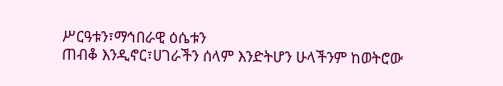ሥርዓቱን፣ማኅበራዊ ዕሴቱን
ጠብቆ እንዲኖር፣ሀገራችን ሰላም እንድትሆን ሁላችንም ከወትሮው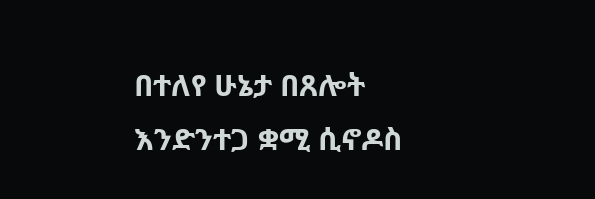በተለየ ሁኔታ በጸሎት እንድንተጋ ቋሚ ሲኖዶስ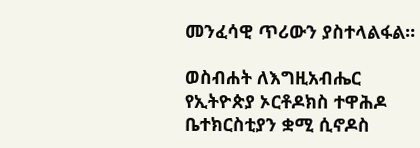መንፈሳዊ ጥሪውን ያስተላልፋል።

ወስብሐት ለእግዚአብሔር
የኢትዮጵያ ኦርቶዶክስ ተዋሕዶ
ቤተክርስቲያን ቋሚ ሲኖዶስ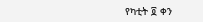የካቲት ፬ ቀን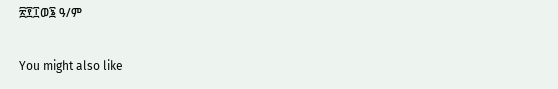፳፻፲ወ፮ ዓ/ም

You might also like